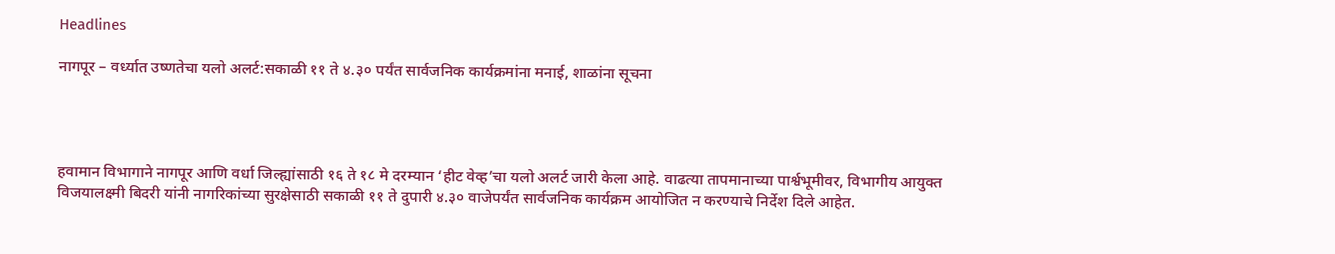Headlines

नागपूर – वर्ध्यात उष्णतेचा यलो अलर्ट:सकाळी ११ ते ४.३० पर्यंत सार्वजनिक कार्यक्रमांना मनाई, शाळांना सूचना




हवामान विभागाने नागपूर आणि वर्धा जिल्ह्यांसाठी १६ ते १८ मे दरम्यान ‘हीट वेव्ह’चा यलो अलर्ट जारी केला आहे. वाढत्या तापमानाच्या पार्श्वभूमीवर, विभागीय आयुक्त विजयालक्ष्मी बिदरी यांनी नागरिकांच्या सुरक्षेसाठी सकाळी ११ ते दुपारी ४.३० वाजेपर्यंत सार्वजनिक कार्यक्रम आयोजित न करण्याचे निर्देश दिले आहेत.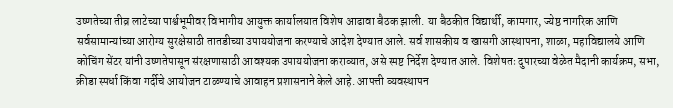उष्णतेच्या तीव्र लाटेच्या पार्श्वभूमीवर विभागीय आयुक्त कार्यालयात विशेष आढावा बैठक झाली. या बैठकीत विद्यार्थी, कामगार, ज्येष्ठ नागरिक आणि सर्वसामान्यांच्या आरोग्य सुरक्षेसाठी तातडीच्या उपाययोजना करण्याचे आदेश देण्यात आले. सर्व शासकीय व खासगी आस्थापना, शाळा, महाविद्यालये आणि कोचिंग सेंटर यांनी उष्णतेपासून संरक्षणासाठी आवश्यक उपाययोजना कराव्यात, असे स्पष्ट निर्देश देण्यात आले. विशेषतः दुपारच्या वेळेत मैदानी कार्यक्रम, सभा, क्रीडा स्पर्धा किंवा गर्दीचे आयोजन टाळण्याचे आवाहन प्रशासनाने केले आहे. आपत्ती व्यवस्थापन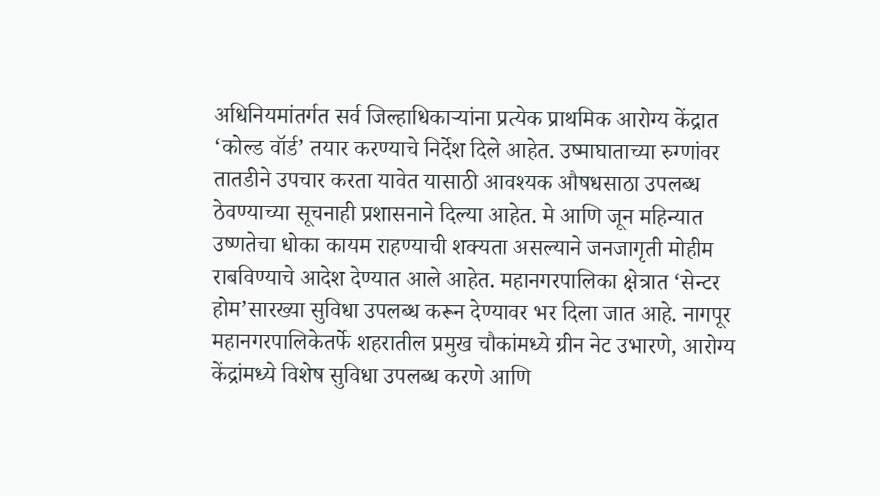अधिनियमांतर्गत सर्व जिल्हाधिकाऱ्यांना प्रत्येक प्राथमिक आरोग्य केंद्रात ‘कोल्ड वॉर्ड’ तयार करण्याचे निर्देश दिले आहेत. उष्माघाताच्या रुग्णांवर तातडीने उपचार करता यावेत यासाठी आवश्यक औषधसाठा उपलब्ध ठेवण्याच्या सूचनाही प्रशासनाने दिल्या आहेत. मे आणि जून महिन्यात उष्णतेचा धोका कायम राहण्याची शक्यता असल्याने जनजागृती मोहीम राबविण्याचे आदेश देण्यात आले आहेत. महानगरपालिका क्षेत्रात ‘सेन्टर होम’सारख्या सुविधा उपलब्ध करून देण्यावर भर दिला जात आहे. नागपूर महानगरपालिकेतर्फे शहरातील प्रमुख चौकांमध्ये ग्रीन नेट उभारणे, आरोग्य केंद्रांमध्ये विशेष सुविधा उपलब्ध करणे आणि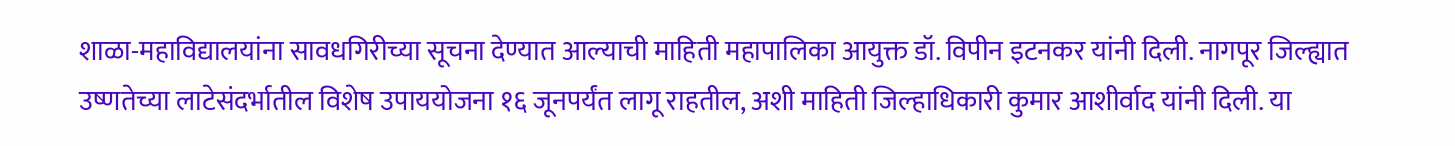शाळा-महाविद्यालयांना सावधगिरीच्या सूचना देण्यात आल्याची माहिती महापालिका आयुक्त डॉ. विपीन इटनकर यांनी दिली. नागपूर जिल्ह्यात उष्णतेच्या लाटेसंदर्भातील विशेष उपाययोजना १६ जूनपर्यंत लागू राहतील, अशी माहिती जिल्हाधिकारी कुमार आशीर्वाद यांनी दिली. या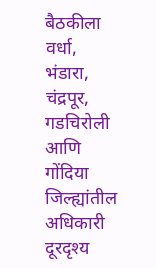बैठकीला वर्धा, भंडारा, चंद्रपूर, गडचिरोली आणि गोंदिया जिल्ह्यांतील अधिकारी दूरदृश्य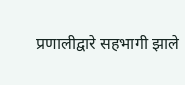प्रणालीद्वारे सहभागी झाले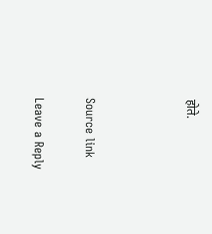होते.



Source link

Leave a Reply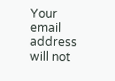Your email address will not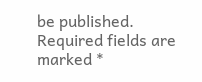be published. Required fields are marked *